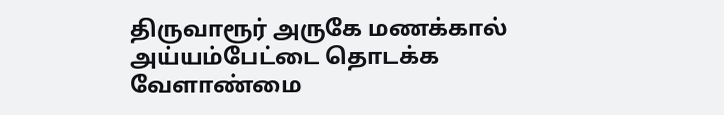திருவாரூர் அருகே மணக்கால் அய்யம்பேட்டை தொடக்க வேளாண்மை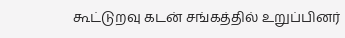கூட்டுறவு கடன் சங்கத்தில் உறுப்பினர்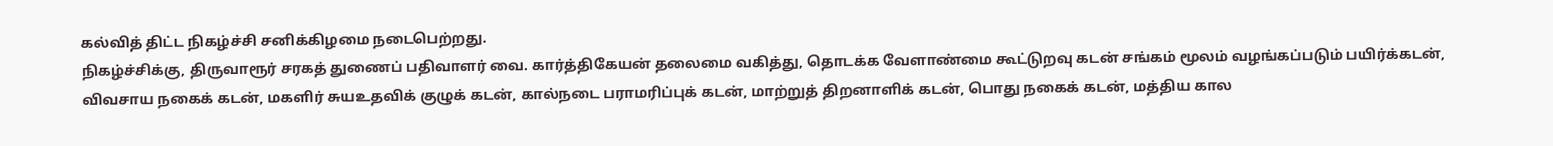கல்வித் திட்ட நிகழ்ச்சி சனிக்கிழமை நடைபெற்றது.
நிகழ்ச்சிக்கு, திருவாரூர் சரகத் துணைப் பதிவாளர் வை. கார்த்திகேயன் தலைமை வகித்து, தொடக்க வேளாண்மை கூட்டுறவு கடன் சங்கம் மூலம் வழங்கப்படும் பயிர்க்கடன், விவசாய நகைக் கடன், மகளிர் சுயஉதவிக் குழுக் கடன், கால்நடை பராமரிப்புக் கடன், மாற்றுத் திறனாளிக் கடன், பொது நகைக் கடன், மத்திய கால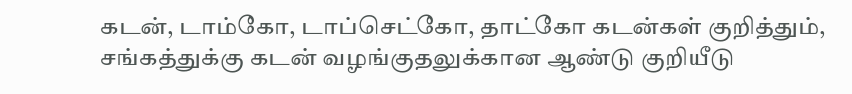கடன், டாம்கோ, டாப்செட்கோ, தாட்கோ கடன்கள் குறித்தும், சங்கத்துக்கு கடன் வழங்குதலுக்கான ஆண்டு குறியீடு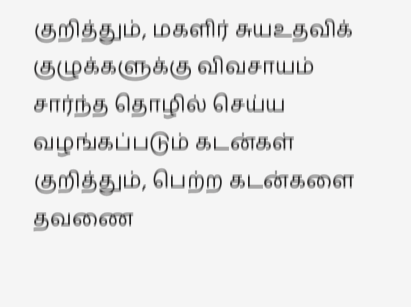குறித்தும், மகளிர் சுயஉதவிக் குழுக்களுக்கு விவசாயம் சார்ந்த தொழில் செய்ய வழங்கப்படும் கடன்கள் குறித்தும், பெற்ற கடன்களை தவணை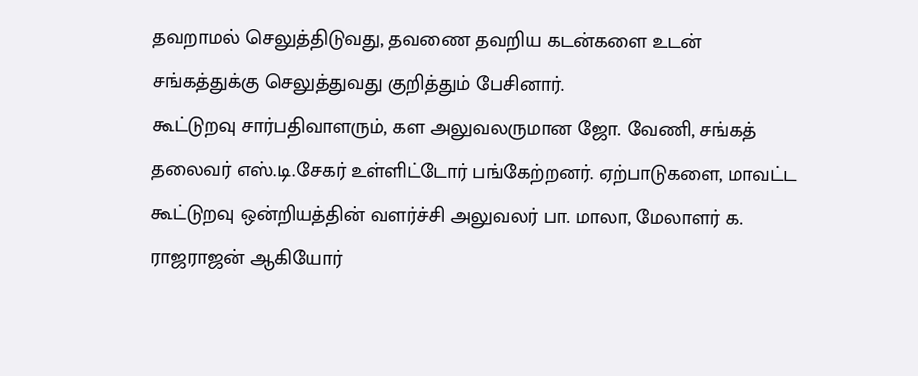தவறாமல் செலுத்திடுவது, தவணை தவறிய கடன்களை உடன் சங்கத்துக்கு செலுத்துவது குறித்தும் பேசினார்.
கூட்டுறவு சார்பதிவாளரும், கள அலுவலருமான ஜோ. வேணி, சங்கத் தலைவர் எஸ்.டி.சேகர் உள்ளிட்டோர் பங்கேற்றனர். ஏற்பாடுகளை, மாவட்ட கூட்டுறவு ஒன்றியத்தின் வளர்ச்சி அலுவலர் பா. மாலா, மேலாளர் க. ராஜராஜன் ஆகியோர்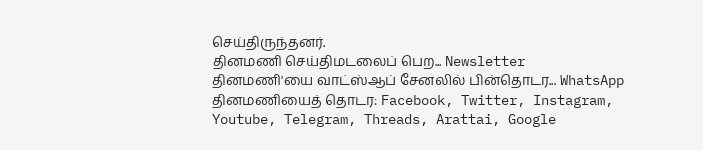செய்திருந்தனர்.
தினமணி செய்திமடலைப் பெற... Newsletter
தினமணி'யை வாட்ஸ்ஆப் சேனலில் பின்தொடர... WhatsApp
தினமணியைத் தொடர: Facebook, Twitter, Instagram, Youtube, Telegram, Threads, Arattai, Google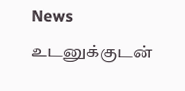News
உடனுக்குடன்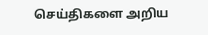செய்திகளை அறிய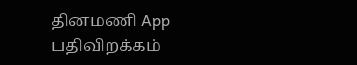தினமணி App பதிவிறக்கம்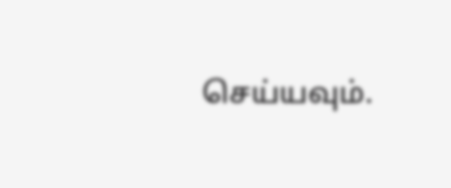செய்யவும்.